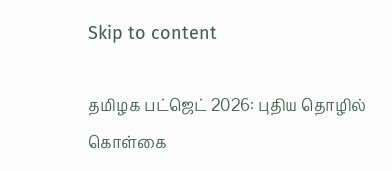Skip to content

தமிழக பட்ஜெட் 2026: புதிய தொழில் கொள்கை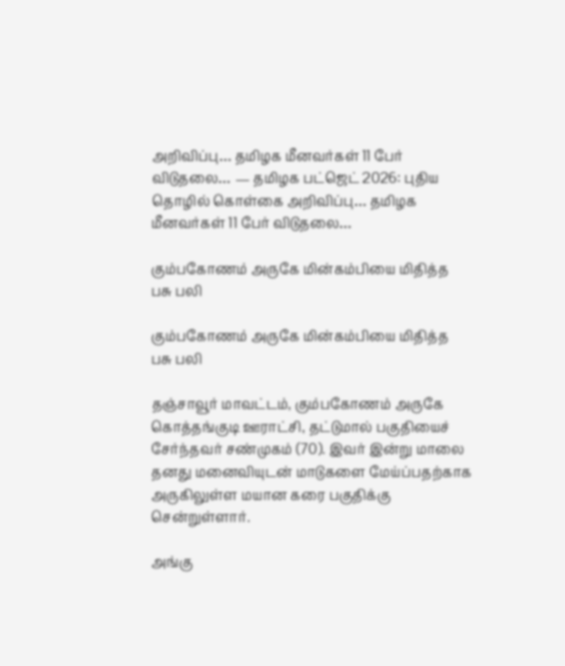அறிவிப்பு… தமிழக மீனவர்கள் 11 பேர் விடுதலை… — தமிழக பட்ஜெட் 2026: புதிய தொழில் கொள்கை அறிவிப்பு… தமிழக மீனவர்கள் 11 பேர் விடுதலை…

கும்பகோணம் அருகே மின்கம்பியை மிதித்த பசு பலி

கும்பகோணம் அருகே மின்கம்பியை மிதித்த பசு பலி

தஞ்சாவூர் மாவட்டம், கும்பகோணம் அருகே கொத்தங்குடி ஊராட்சி, தட்டுமால் பகுதியைச் சேர்ந்தவர் சண்முகம் (70). இவர் இன்று மாலை தனது மனைவியுடன் மாடுகளை மேய்ப்பதற்காக அருகிலுள்ள மயான கரை பகுதிக்கு சென்றுள்ளார்.

அங்கு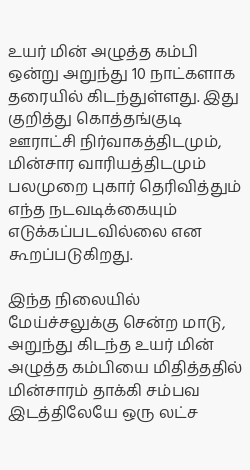உயர் மின் அழுத்த கம்பி ஒன்று அறுந்து 10 நாட்களாக தரையில் கிடந்துள்ளது. இது குறித்து கொத்தங்குடி ஊராட்சி நிர்வாகத்திடமும், மின்சார வாரியத்திடமும் பலமுறை புகார் தெரிவித்தும் எந்த நடவடிக்கையும் எடுக்கப்படவில்லை என கூறப்படுகிறது.

இந்த நிலையில் மேய்ச்சலுக்கு சென்ற மாடு, அறுந்து கிடந்த உயர் மின் அழுத்த கம்பியை மிதித்ததில் மின்சாரம் தாக்கி சம்பவ இடத்திலேயே ஒரு லட்ச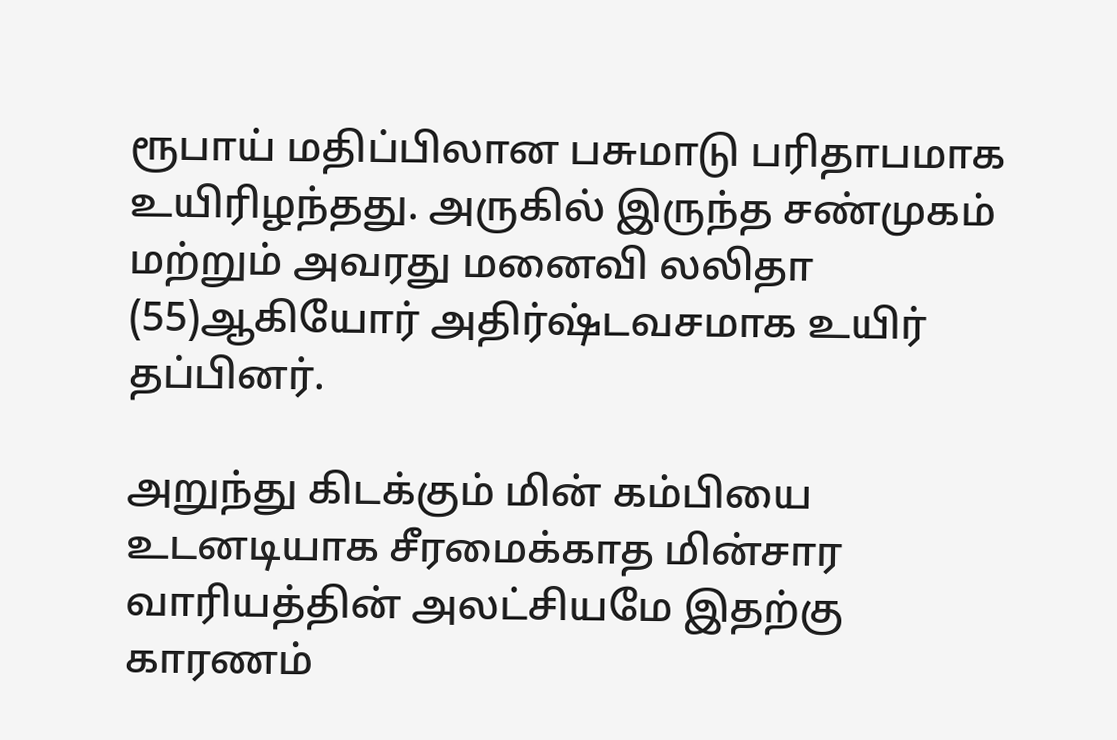ரூபாய் மதிப்பிலான பசுமாடு பரிதாபமாக உயிரிழந்தது. அருகில் இருந்த சண்முகம் மற்றும் அவரது மனைவி லலிதா (55)ஆகியோர் அதிர்ஷ்டவசமாக உயிர் தப்பினர்.

அறுந்து கிடக்கும் மின் கம்பியை உடனடியாக சீரமைக்காத மின்சார வாரியத்தின் அலட்சியமே இதற்கு காரணம்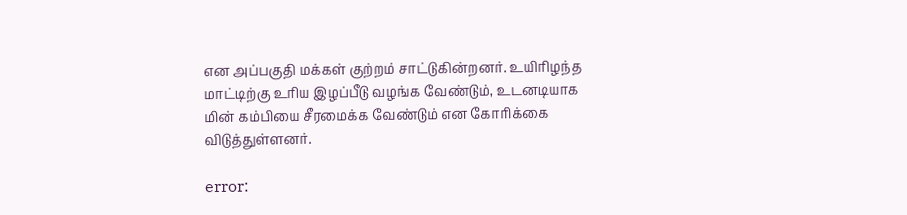என அப்பகுதி மக்கள் குற்றம் சாட்டுகின்றனர். உயிரிழந்த மாட்டிற்கு உரிய இழப்பீடு வழங்க வேண்டும், உடனடியாக மின் கம்பியை சீரமைக்க வேண்டும் என கோரிக்கை விடுத்துள்ளனர்.

error: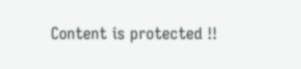Content is protected !!